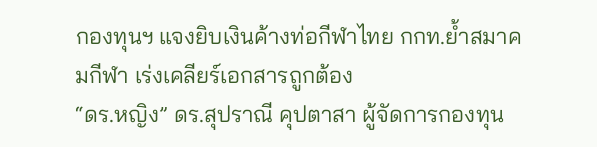กองทุนฯ แจงยิบเงินค้างท่อกีฬาไทย กกท.ย้ำสมาคมกีฬา เร่งเคลียร์เอกสารถูกต้อง
“ดร.หญิง” ดร.สุปราณี คุปตาสา ผู้จัดการกองทุน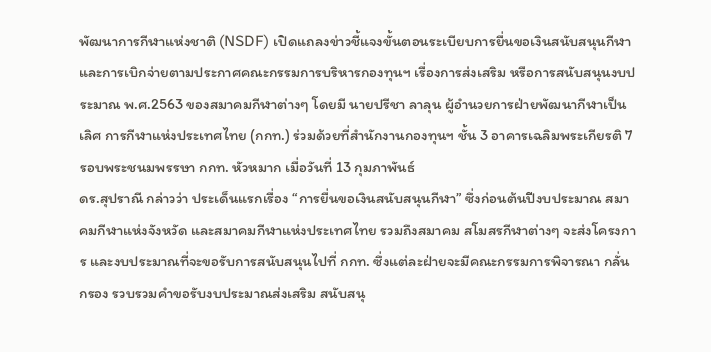พัฒนาการกีฬาแห่งชาติ (NSDF) เปิดแถลงข่าวชี้แจงขั้นตอนระเบียบการยื่นขอเงินสนับสนุนกีฬา และการเบิกจ่ายตามประกาศคณะกรรมการบริหารกองทุนฯ เรื่องการส่งเสริม หรือการสนับสนุนงบประมาณ พ.ศ.2563 ของสมาคมกีฬาต่างๆ โดยมี นายปรีชา ลาลุน ผู้อำนวยการฝ่ายพัฒนากีฬาเป็นเลิศ การกีฬาแห่งประเทศไทย (กกท.) ร่วมด้วยที่สำนักงานกองทุนฯ ชั้น 3 อาคารเฉลิมพระเกียรติ 7 รอบพระชนมพรรษา กกท. หัวหมาก เมื่อวันที่ 13 กุมภาพันธ์
ดร.สุปราณี กล่าวว่า ประเด็นแรกเรื่อง “การยื่นขอเงินสนับสนุนกีฬา” ซึ่งก่อนต้นปีงบประมาณ สมาคมกีฬาแห่งจังหวัด และสมาคมกีฬาแห่งประเทศไทย รวมถึงสมาคม สโมสรกีฬาต่างๆ จะส่งโครงการ และงบประมาณที่จะขอรับการสนับสนุนไปที่ กกท. ซึ่งแต่ละฝ่ายจะมีคณะกรรมการพิจารณา กลั่นกรอง รวบรวมคำขอรับงบประมาณส่งเสริม สนับสนุ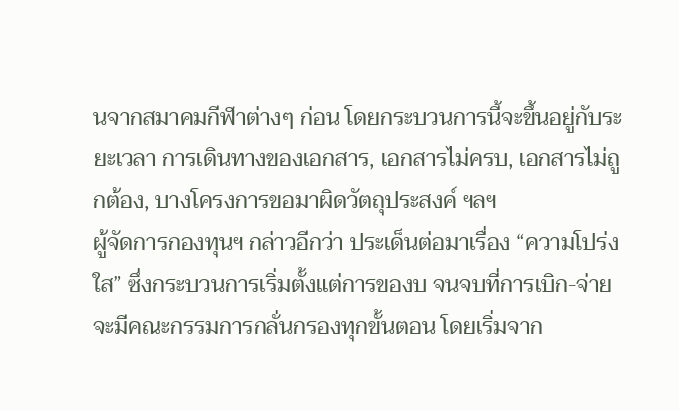นจากสมาคมกีฬาต่างๆ ก่อน โดยกระบวนการนี้จะขึ้นอยู่กับระยะเวลา การเดินทางของเอกสาร, เอกสารไม่ครบ, เอกสารไม่ถูกต้อง, บางโครงการขอมาผิดวัตถุประสงค์ ฯลฯ
ผู้จัดการกองทุนฯ กล่าวอีกว่า ประเด็นต่อมาเรื่อง “ความโปร่งใส” ซึ่งกระบวนการเริ่มตั้งแต่การของบ จนจบที่การเบิก-จ่าย จะมีคณะกรรมการกลั่นกรองทุกขั้นตอน โดยเริ่มจาก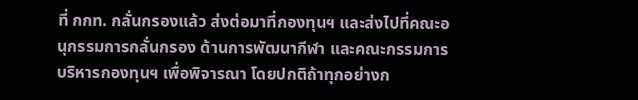ที่ กกท. กลั่นกรองแล้ว ส่งต่อมาที่กองทุนฯ และส่งไปที่คณะอนุกรรมการกลั่นกรอง ด้านการพัฒนากีฬา และคณะกรรมการบริหารกองทุนฯ เพื่อพิจารณา โดยปกติถ้าทุกอย่างก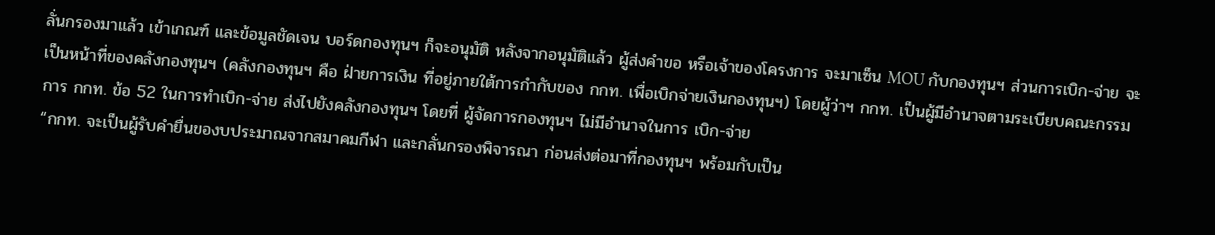ลั่นกรองมาแล้ว เข้าเกณฑ์ และข้อมูลชัดเจน บอร์ดกองทุนฯ ก็จะอนุมัติ หลังจากอนุมัติแล้ว ผู้ส่งคำขอ หรือเจ้าของโครงการ จะมาเซ็น MOU กับกองทุนฯ ส่วนการเบิก-จ่าย จะเป็นหน้าที่ของคลังกองทุนฯ (คลังกองทุนฯ คือ ฝ่ายการเงิน ที่อยู่ภายใต้การกำกับของ กกท. เพื่อเบิกจ่ายเงินกองทุนฯ) โดยผู้ว่าฯ กกท. เป็นผู้มีอำนาจตามระเบียบคณะกรรมการ กกท. ข้อ 52 ในการทำเบิก-จ่าย ส่งไปยังคลังกองทุนฯ โดยที่ ผู้จัดการกองทุนฯ ไม่มีอำนาจในการ เบิก-จ่าย
“กกท. จะเป็นผู้รับคำยื่นของบประมาณจากสมาคมกีฬา และกลั่นกรองพิจารณา ก่อนส่งต่อมาที่กองทุนฯ พร้อมกับเป็น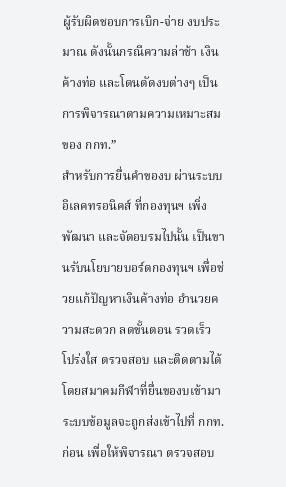ผู้รับผิดชอบการเบิก-จ่าย งบประมาณ ดังนั้นกรณีความล่าช้า เงินค้างท่อ และโดนตัดงบต่างๆ เป็นการพิจารณาตามความเหมาะสมของ กกท.”
สำหรับการยื่นคำของบ ผ่านระบบอิเลคทรอนิคส์ ที่กองทุนฯ เพิ่งพัฒนา และจัดอบรมไปนั้น เป็นขานรับนโยบายบอร์ดกองทุนฯ เพื่อช่วยแก้ปัญหาเงินค้างท่อ อำนวยความสะดวก ลดขั้นตอน รวดเร็ว โปร่งใส ตรวจสอบ และติดตามได้ โดยสมาคมกีฬาที่ยื่นของบเข้ามา ระบบข้อมูลจะถูกส่งเข้าไปที่ กกท. ก่อน เพื่อให้พิจารณา ตรวจสอบ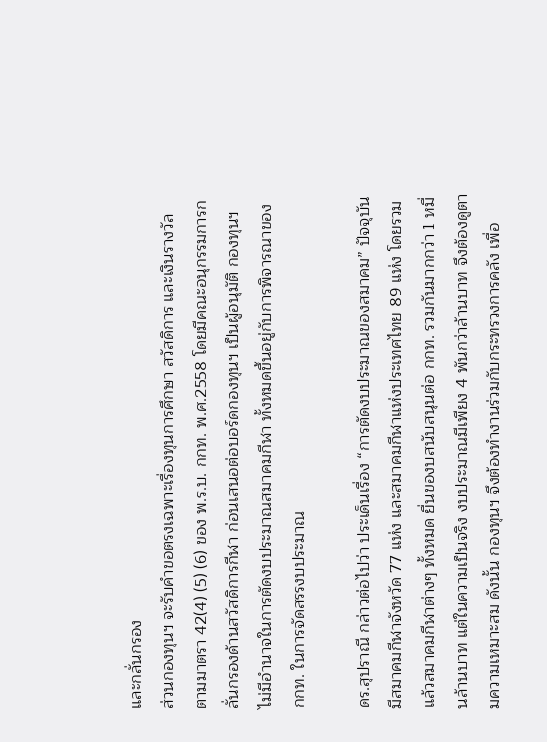และกลั่นกรอง
ส่วนกองทุนฯ จะรับคำขอตรงเฉพาะเรื่องทุนการศึกษา สวัสดิการ และเงินรางวัล ตามมาตรา 42(4) (5) (6) ของ พ.ร.บ. กกท. พ.ศ.2558 โดยมีคณะอนุกรรมการกลั่นกรองด้านสวัสดิการกีฬา ก่อนเสนอต่อบอร์ดกองทุนฯ เป็นผู้อนุมัติ กองทุนฯ ไม่มีอำนาจในการตัดงบประมาณสมาคมกีฬา ทั้งหมดขึ้นอยู่กับการพิจารณาของ กกท. ในการจัดสรรงบประมาณ

ดร.สุปราณี กล่าวต่อไปว่า ประเด็นเรื่อง “การตัดงบประมาณของสมาคม” ปัจจุบันมีสมาคมกีฬาจังหวัด 77 แห่ง และสมาคมกีฬาแห่งประเทศไทย 89 แห่ง โดยรวมแล้วสมาคมกีฬาต่างๆ ทั้งหมด ยื่นของบสนับสนุนต่อ กกท. รวมกันมากกว่า 1 หมื่นล้านบาท แต่ในความเป็นจริง งบประมาณมีเพียง 4 พันกว่าล้านบาท จึงต้องดูตามความเหมาะสม ดังนั้น กองทุนฯ จึงต้องทำงานร่วมกับกระทรวงการคลัง เพื่อ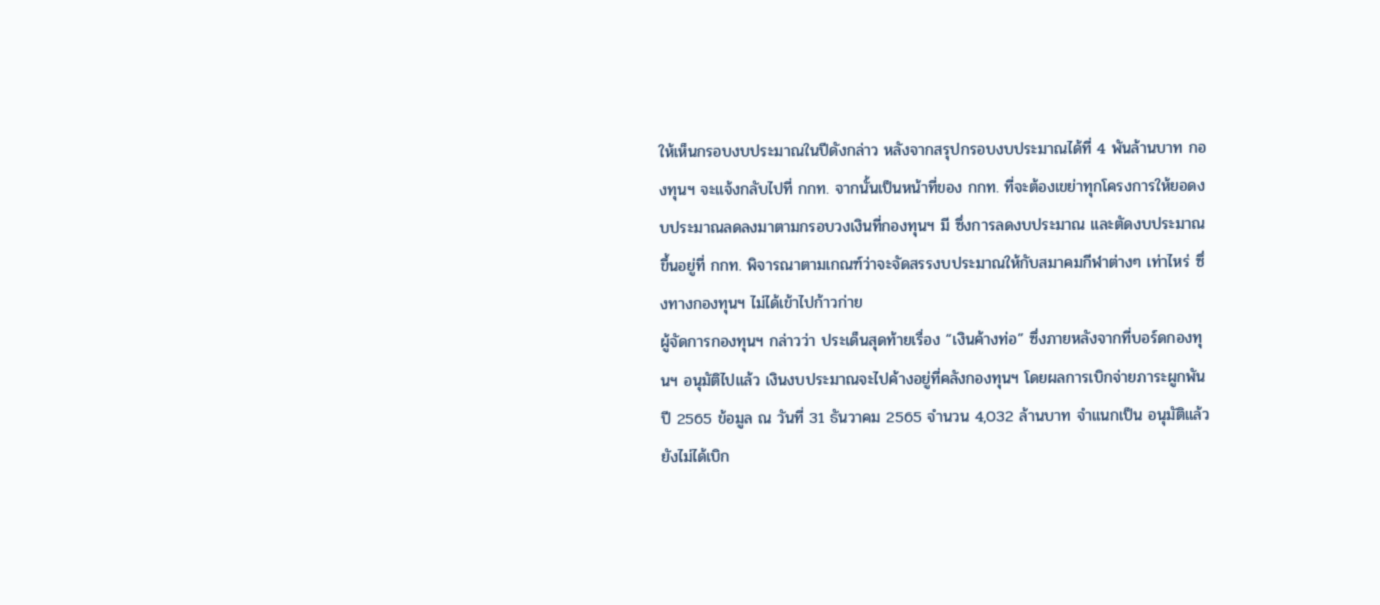ให้เห็นกรอบงบประมาณในปีดังกล่าว หลังจากสรุปกรอบงบประมาณได้ที่ 4 พันล้านบาท กองทุนฯ จะแจ้งกลับไปที่ กกท. จากนั้นเป็นหน้าที่ของ กกท. ที่จะต้องเขย่าทุกโครงการให้ยอดงบประมาณลดลงมาตามกรอบวงเงินที่กองทุนฯ มี ซึ่งการลดงบประมาณ และตัดงบประมาณ ขึ้นอยู่ที่ กกท. พิจารณาตามเกณฑ์ว่าจะจัดสรรงบประมาณให้กับสมาคมกีฬาต่างๆ เท่าไหร่ ซึ่งทางกองทุนฯ ไม่ได้เข้าไปก้าวก่าย
ผู้จัดการกองทุนฯ กล่าวว่า ประเด็นสุดท้ายเรื่อง “เงินค้างท่อ” ซึ่งภายหลังจากที่บอร์ดกองทุนฯ อนุมัติไปแล้ว เงินงบประมาณจะไปค้างอยู่ที่คลังกองทุนฯ โดยผลการเบิกจ่ายภาระผูกพันปี 2565 ข้อมูล ณ วันที่ 31 ธันวาคม 2565 จำนวน 4,032 ล้านบาท จำแนกเป็น อนุมัติแล้วยังไม่ได้เบิก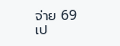จ่าย 69 เป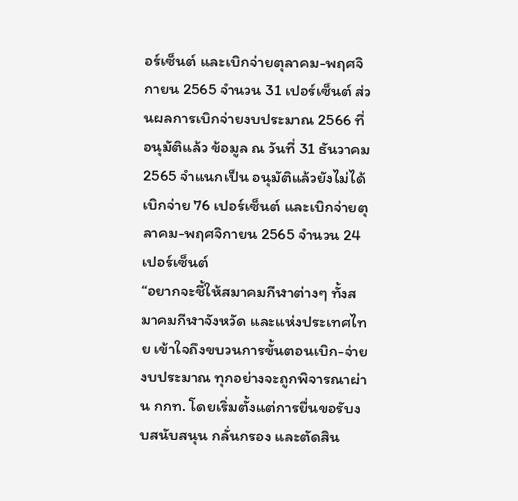อร์เซ็นต์ และเบิกจ่ายตุลาคม-พฤศจิกายน 2565 จำนวน 31 เปอร์เซ็นต์ ส่วนผลการเบิกจ่ายงบประมาณ 2566 ที่อนุมัติแล้ว ข้อมูล ณ วันที่ 31 ธันวาคม 2565 จำแนกเป็น อนุมัติแล้วยังไม่ได้เบิกจ่าย 76 เปอร์เซ็นต์ และเบิกจ่ายตุลาคม-พฤศจิกายน 2565 จำนวน 24 เปอร์เซ็นต์
“อยากจะชี้ให้สมาคมกีฬาต่างๆ ทั้งสมาคมกีฬาจังหวัด และแห่งประเทศไทย เข้าใจถึงขบวนการขั้นตอนเบิก-จ่าย งบประมาณ ทุกอย่างจะถูกพิจารณาผ่าน กกท. โดยเริ่มตั้งแต่การยื่นขอรับงบสนับสนุน กลั่นกรอง และตัดสิน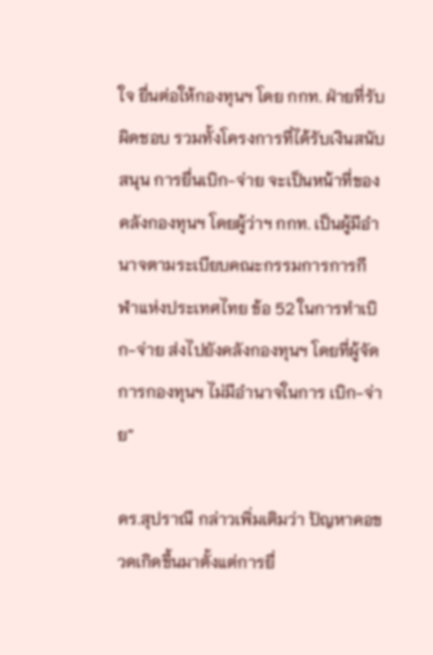ใจ ยื่นต่อให้กองทุนฯ โดย กกท. ฝ่ายที่รับผิดชอบ รวมทั้งโครงการที่ได้รับเงินสนับสนุน การยื่นเบิก-จ่าย จะเป็นหน้าที่ของคลังกองทุนฯ โดยผู้ว่าฯ กกท. เป็นผู้มีอำนาจตามระเบียบคณะกรรมการการกีฬาแห่งประเทศไทย ข้อ 52 ในการทำเบิก-จ่าย ส่งไปยังคลังกองทุนฯ โดยที่ผู้จัดการกองทุนฯ ไม่มีอำนาจในการ เบิก-จ่าย”

ดร.สุปราณี กล่าวเพิ่มเติมว่า ปัญหาคอขวดเกิดขึ้นมาตั้งแต่การยื่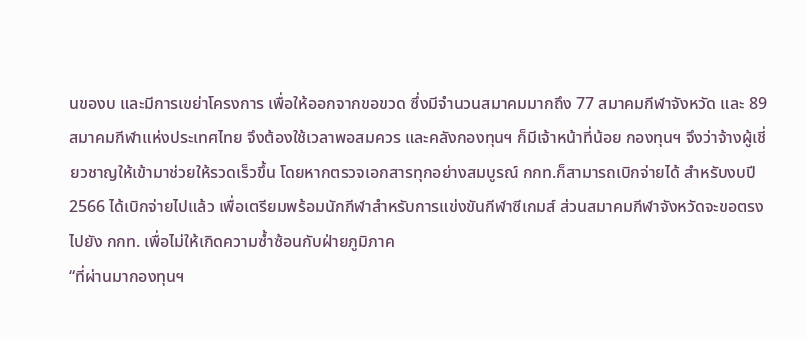นของบ และมีการเขย่าโครงการ เพื่อให้ออกจากขอขวด ซึ่งมีจำนวนสมาคมมากถึง 77 สมาคมกีฬาจังหวัด และ 89 สมาคมกีฬาแห่งประเทศไทย จึงต้องใช้เวลาพอสมควร และคลังกองทุนฯ ก็มีเจ้าหน้าที่น้อย กองทุนฯ จึงว่าจ้างผู้เชี่ยวชาญให้เข้ามาช่วยให้รวดเร็วขึ้น โดยหากตรวจเอกสารทุกอย่างสมบูรณ์ กกท.ก็สามารถเบิกจ่ายได้ สำหรับงบปี 2566 ได้เบิกจ่ายไปแล้ว เพื่อเตรียมพร้อมนักกีฬาสำหรับการแข่งขันกีฬาซีเกมส์ ส่วนสมาคมกีฬาจังหวัดจะขอตรงไปยัง กกท. เพื่อไม่ให้เกิดความซ้ำซ้อนกับฝ่ายภูมิภาค
“ที่ผ่านมากองทุนฯ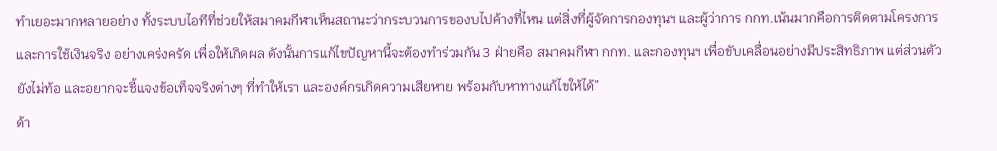ทำเยอะมากหลายอย่าง ทั้งระบบไอทีที่ช่วยให้สมาคมกีฬาเห็นสถานะว่ากระบวนการของบไปค้างที่ไหน แต่สิ่งที่ผู้จัดการกองทุนฯ และผู้ว่าการ กกท.เน้นมากคือการติดตามโครงการ และการใช้เงินจริง อย่างเคร่งครัด เพื่อให้เกิดผล ดังนั้นการแก้ไขปัญหานี้จะต้องทำร่วมกัน 3 ฝ่ายคือ สมาคมกีฬา กกท. และกองทุนฯ เพื่อขับเคลื่อนอย่างมีประสิทธิภาพ แต่ส่วนตัวยังไม่ท้อ และอยากจะชี้แจงข้อเท็จจริงต่างๆ ที่ทำให้เรา และองค์กรเกิดความเสียหาย พร้อมกับหาทางแก้ไขให้ได้”
ด้า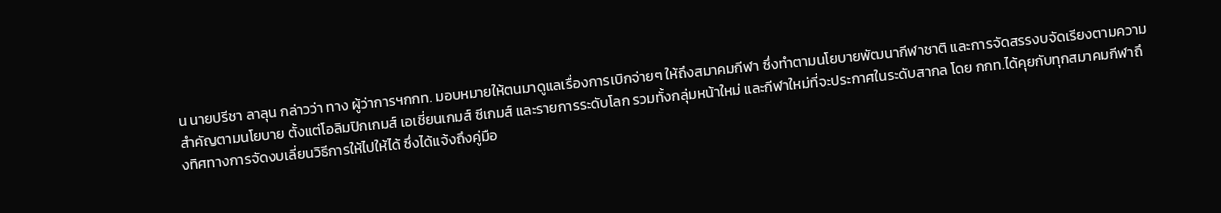น นายปรีชา ลาลุน กล่าวว่า ทาง ผู้ว่าการฯกกท. มอบหมายให้ตนมาดูแลเรื่องการเบิกจ่ายๆ ให้ถึงสมาคมกีฬา ซึ่งทำตามนโยบายพัฒนากีฬาชาติ และการจัดสรรงบจัดเรียงตามความสำคัญตามนโยบาย ตั้งแต่โอลิมปิกเกมส์ เอเชี่ยนเกมส์ ซีเกมส์ และรายการระดับโลก รวมทั้งกลุ่มหน้าใหม่ และกีฬาใหม่ที่จะประกาศในระดับสากล โดย กกท.ได้คุยกับทุกสมาคมกีฬาถึงทิศทางการจัดงบเลี่ยนวิธีการให้ไปให้ได้ ซึ่งได้แจ้งถึงคู่มือ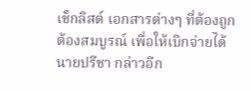เช็กลิสต์ เอกสารต่างๆ ที่ต้องถูกต้องสมบูรณ์ เพื่อให้เบิกจ่ายได้
นายปรีชา กล่าวอีก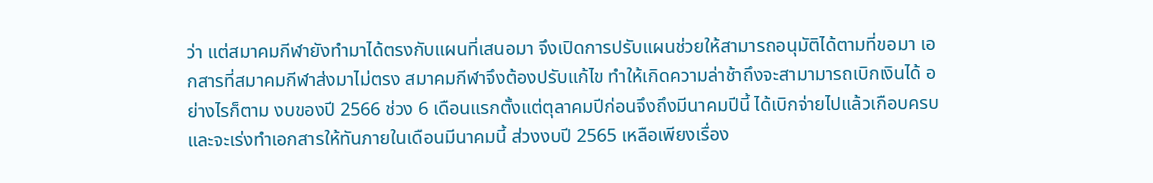ว่า แต่สมาคมกีฬายังทำมาได้ตรงกับแผนที่เสนอมา จึงเปิดการปรับแผนช่วยให้สามารถอนุมัติได้ตามที่ขอมา เอกสารที่สมาคมกีฬาส่งมาไม่ตรง สมาคมกีฬาจึงต้องปรับแก้ไข ทำให้เกิดความล่าช้าถึงจะสามามารถเบิกเงินได้ อย่างไรก็ตาม งบของปี 2566 ช่วง 6 เดือนแรกตั้งแต่ตุลาคมปีก่อนจึงถึงมีนาคมปีนี้ ได้เบิกจ่ายไปแล้วเกือบครบ และจะเร่งทำเอกสารให้ทันภายในเดือนมีนาคมนี้ ส่วงงบปี 2565 เหลือเพียงเรื่อง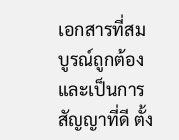เอกสารที่สมบูรณ์ถูกต้อง และเป็นการสัญญาที่ดี ตั้ง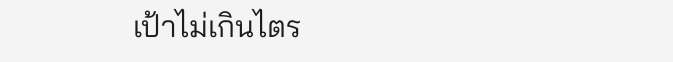เป้าไม่เกินไตร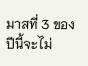มาสที่ 3 ของปีนี้จะไม่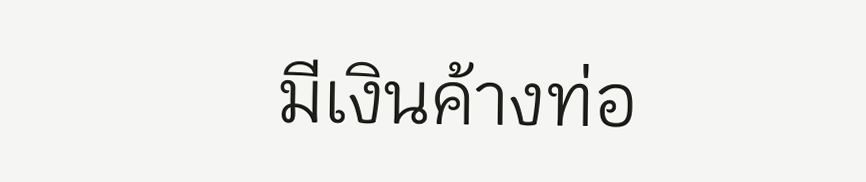มีเงินค้างท่อ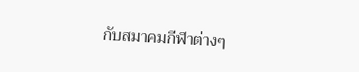กับสมาคมกีฬาต่างๆ